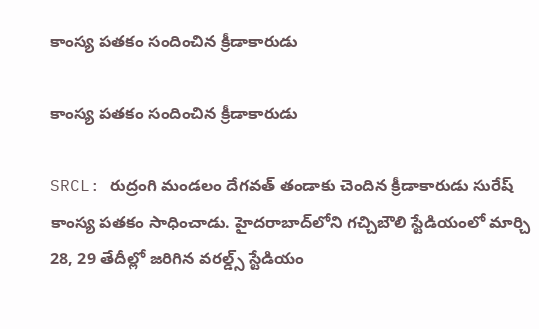కాంస్య పతకం సందించిన క్రీడాకారుడు

కాంస్య పతకం సందించిన క్రీడాకారుడు

SRCL: రుద్రంగి మండలం దేగవత్ తండాకు చెందిన క్రీడాకారుడు సురేష్ కాంస్య పతకం సాధించాడు. హైదరాబాద్‌లోని గచ్చిబౌలి స్టేడియంలో మార్చి 28, 29 తేదీల్లో జరిగిన వరల్డ్స్ స్టేడియం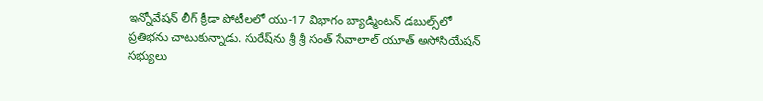ఇన్నోవేషన్ లీగ్ క్రీడా పోటీలలో యు-17 విభాగం బ్యాడ్మింటన్ డబుల్స్‌లో ప్రతిభను చాటుకున్నాడు. సురేష్‌‌ను శ్రీ శ్రీ సంత్ సేవాలాల్ యూత్ అసోసియేషన్ సభ్యులు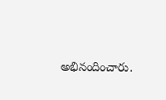అభినందించారు.